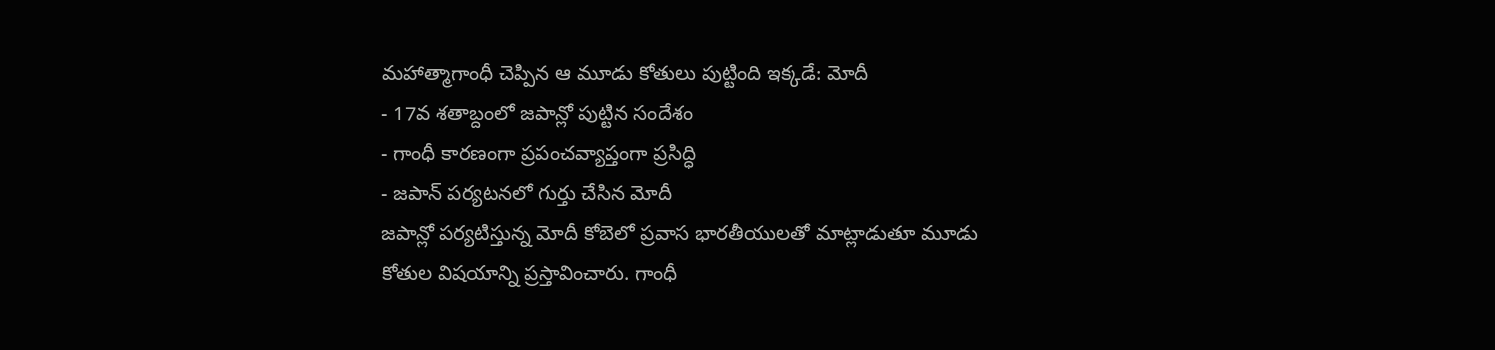మహాత్మాగాంధీ చెప్పిన ఆ మూడు కోతులు పుట్టింది ఇక్కడే: మోదీ
- 17వ శతాబ్దంలో జపాన్లో పుట్టిన సందేశం
- గాంధీ కారణంగా ప్రపంచవ్యాప్తంగా ప్రసిద్ధి
- జపాన్ పర్యటనలో గుర్తు చేసిన మోదీ
జపాన్లో పర్యటిస్తున్న మోదీ కోబెలో ప్రవాస భారతీయులతో మాట్లాడుతూ మూడు కోతుల విషయాన్ని ప్రస్తావించారు. గాంధీ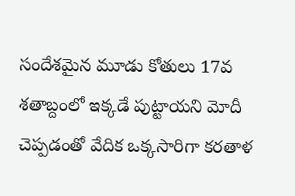సందేశమైన మూడు కోతులు 17వ శతాబ్దంలో ఇక్కడే పుట్టాయని మోదీ చెప్పడంతో వేదిక ఒక్కసారిగా కరతాళ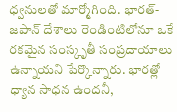ధ్వనులతో మార్మోగింది. భారత్-జపాన్ దేశాలు రెండింటిలోనూ ఒకే రకమైన సంస్కృతీ సంప్రదాయాలు ఉన్నాయని పేర్కొన్నారు. భారత్లో ధ్యాన సాధన ఉందనీ,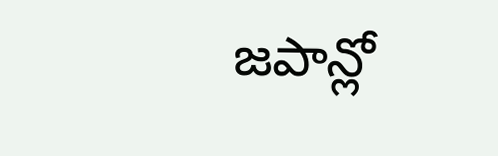జపాన్లో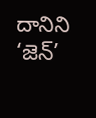దానిని ‘జెన్’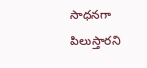సాధనగా పిలుస్తారని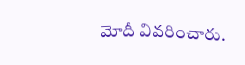మోదీ వివరించారు.